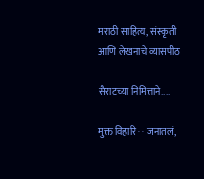मराठी साहित्य, संस्कृती आणि लेखनाचे व्यासपीठ

सैराटच्या निमित्ताने....

मुक्त विहारि · · जनातलं,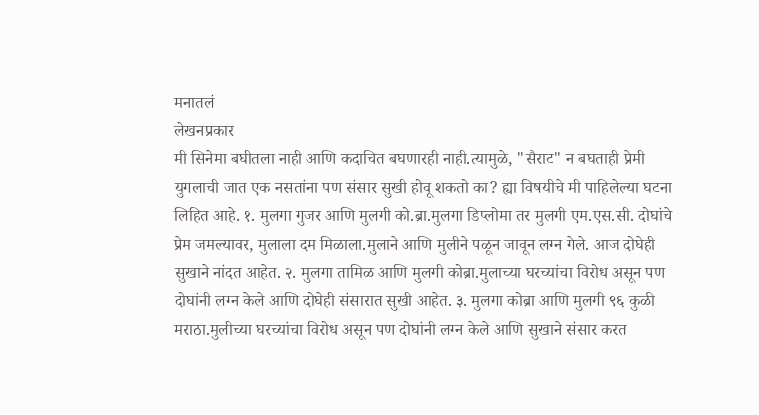मनातलं
लेखनप्रकार
मी सिनेमा बघीतला नाही आणि कदाचित बघणारही नाही.त्यामुळे, "सैराट" न बघताही प्रेमी युगलाची जात एक नसतांना पण संसार सुखी होवू शकतो का? ह्या विषयीचे मी पाहिलेल्या घटना लिहित आहे. १. मुलगा गुजर आणि मुलगी को.ब्रा.मुलगा डिप्लोमा तर मुलगी एम.एस.सी. दोघांचे प्रेम जमल्यावर, मुलाला दम मिळाला.मुलाने आणि मुलीने पळून जावून लग्न गेले. आज दोघेही सुखाने नांदत आहेत. २. मुलगा तामिळ आणि मुलगी कोब्रा.मुलाच्या घरच्यांचा विरोध असून पण दोघांनी लग्न केले आणि दोघेही संसारात सुखी आहेत. ३. मुलगा कोब्रा आणि मुलगी ९६ कुळी मराठा.मुलीच्या घरच्यांचा विरोध असून पण दोघांनी लग्न केले आणि सुखाने संसार करत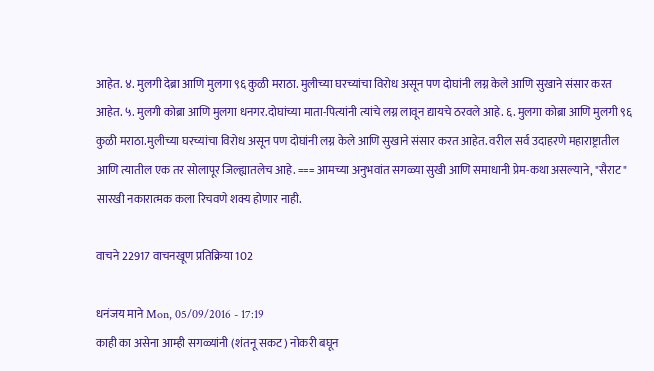आहेत. ४. मुलगी देब्रा आणि मुलगा ९६ कुळी मराठा. मुलीच्या घरच्यांचा विरोध असून पण दोघांनी लग्न केले आणि सुखाने संसार करत आहेत. ५. मुलगी कोब्रा आणि मुलगा धनगर.दोघांच्या माता-पित्यांनी त्यांचे लग्न लावून द्यायचे ठरवले आहे. ६. मुलगा कोब्रा आणि मुलगी ९६ कुळी मराठा.मुलीच्या घरच्यांचा विरोध असून पण दोघांनी लग्न केले आणि सुखाने संसार करत आहेत. वरील सर्व उदाहरणे महाराष्ट्रातील आणि त्यातील एक तर सोलापूर जिल्ह्यातलेच आहे. === आमच्या अनुभवांत सगळ्या सुखी आणि समाधानी प्रेम-कथा असल्याने, "सैराट" सारखी नकारात्मक कला रिचवणे शक्य होणार नाही.

वाचने 22917 वाचनखूण प्रतिक्रिया 102

धनंजय माने Mon, 05/09/2016 - 17:19
काही का असेना आम्ही सगळ्यांनी (शंतनू सकट) नोकरी बघून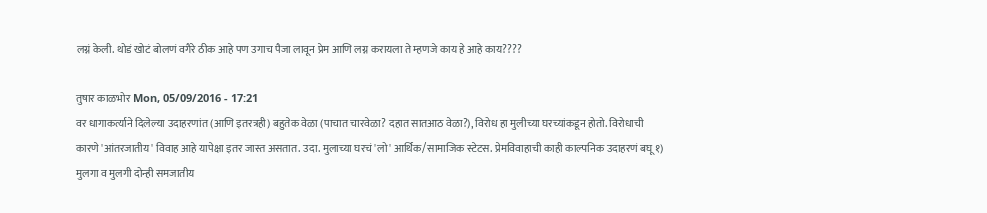लग्नं केली. थोडं खोटं बोलणं वगैरे ठीक आहे पण उगाच पैजा लावून प्रेम आणि लग्न करायला ते म्हणजे काय हे आहे काय????

तुषार काळभोर Mon, 05/09/2016 - 17:21
वर धागाकर्त्याने दिलेल्या उदाहरणांत (आणि इतरत्रही) बहुतेक वेळा (पाचात चारवेळा? दहात सातआठ वेळा?), विरोध हा मुलीच्या घरच्यांकडून होतो. विरोधाची कारणे 'आंतरजातीय' विवाह आहे यापेक्षा इतर जास्त असतात. उदा. मुलाच्या घरचं 'लो' आर्थिक/सामाजिक स्टेटस. प्रेमविवाहाची काही काल्पनिक उदाहरणं बघू १) मुलगा व मुलगी दोन्ही समजातीय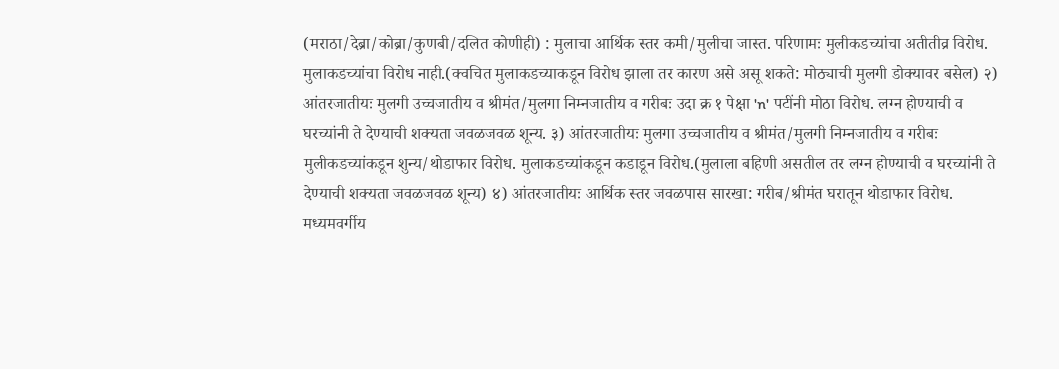(मराठा/देब्रा/कोब्रा/कुणबी/दलित कोणीही) : मुलाचा आर्थिक स्तर कमी/मुलीचा जास्त. परिणामः मुलीकडच्यांचा अतीतीव्र विरोध. मुलाकडच्यांचा विरोध नाही.(क्वचित मुलाकडच्याकडून विरोध झाला तर कारण असे असू शकते: मोठ्याची मुलगी डोक्यावर बसेल) २) आंतरजातीयः मुलगी उच्चजातीय व श्रीमंत/मुलगा निम्नजातीय व गरीबः उदा क्र १ पेक्षा 'n' पटींनी मोठा विरोध. लग्न होण्याची व घरच्यांनी ते देण्याची शक्यता जवळजवळ शून्य. ३) आंतरजातीयः मुलगा उच्चजातीय व श्रीमंत/मुलगी निम्नजातीय व गरीबः मुलीकडच्यांकडून शुन्य/थोडाफार विरोध. मुलाकडच्यांकडून कडाडून विरोध.(मुलाला बहिणी असतील तर लग्न होण्याची व घरच्यांनी ते देण्याची शक्यता जवळजवळ शून्य) ४) आंतरजातीयः आर्थिक स्तर जवळपास सारखा: गरीब/श्रीमंत घरातून थोडाफार विरोध. मध्यमवर्गीय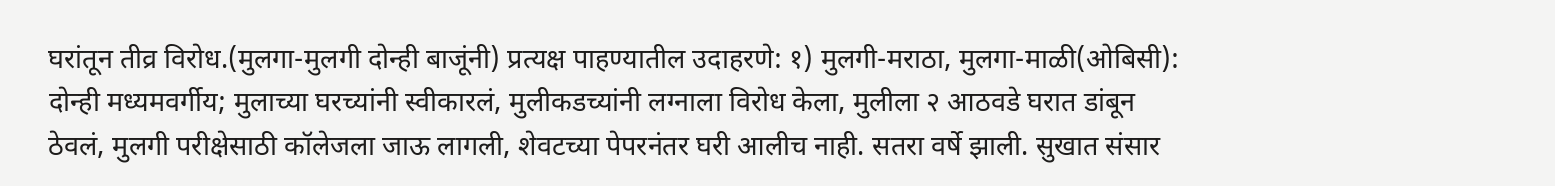घरांतून तीव्र विरोध.(मुलगा-मुलगी दोन्ही बाजूंनी) प्रत्यक्ष पाहण्यातील उदाहरणे: १) मुलगी-मराठा, मुलगा-माळी(ओबिसी): दोन्ही मध्यमवर्गीय; मुलाच्या घरच्यांनी स्वीकारलं, मुलीकडच्यांनी लग्नाला विरोध केला, मुलीला २ आठवडे घरात डांबून ठेवलं, मुलगी परीक्षेसाठी कॉलेजला जाऊ लागली, शेवटच्या पेपरनंतर घरी आलीच नाही. सतरा वर्षे झाली. सुखात संसार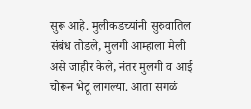सुरू आहे. मुलीकडच्यांनी सुरुवातिल संबंध तोडले, मुलगी आम्हाला मेली असे जाहीर केले, नंतर मुलगी व आई चोरून भेटू लागल्या. आता सगळं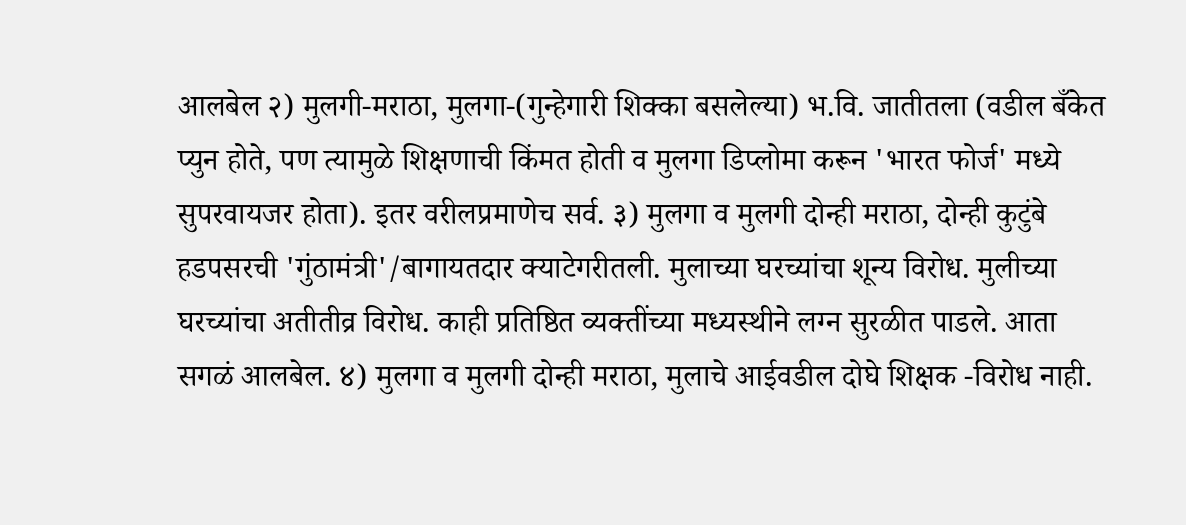आलबेल २) मुलगी-मराठा, मुलगा-(गुन्हेगारी शिक्का बसलेल्या) भ.वि. जातीतला (वडील बँकेत प्युन होते, पण त्यामुळे शिक्षणाची किंमत होती व मुलगा डिप्लोमा करून 'भारत फोर्ज' मध्ये सुपरवायजर होता). इतर वरीलप्रमाणेच सर्व. ३) मुलगा व मुलगी दोन्ही मराठा, दोन्ही कुटुंबे हडपसरची 'गुंठामंत्री'/बागायतदार क्याटेगरीतली. मुलाच्या घरच्यांचा शून्य विरोध. मुलीच्या घरच्यांचा अतीतीव्र विरोध. काही प्रतिष्ठित व्यक्तींच्या मध्यस्थीने लग्न सुरळीत पाडले. आता सगळं आलबेल. ४) मुलगा व मुलगी दोन्ही मराठा, मुलाचे आईवडील दोघे शिक्षक -विरोध नाही.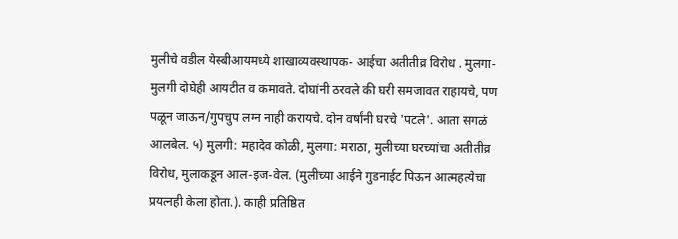मुलीचे वडील येस्बीआयमध्ये शाखाव्यवस्थापक- आईचा अतीतीव्र विरोध . मुलगा-मुलगी दोघेही आयटीत व कमावते. दोघांनी ठरवले की घरी समजावत राहायचे, पण पळून जाऊन/गुपचुप लग्न नाही करायचे. दोन वर्षांनी घरचे 'पटले'. आता सगळं आलबेल. ५) मुलगी: महादेव कोळी, मुलगा: मराठा, मुलीच्या घरच्यांचा अतीतीव्र विरोध, मुलाकडून आल-इज-वेल. (मुलीच्या आईने गुडनाईट पिऊन आत्महत्येचा प्रयत्नही केला होता.). काही प्रतिष्ठित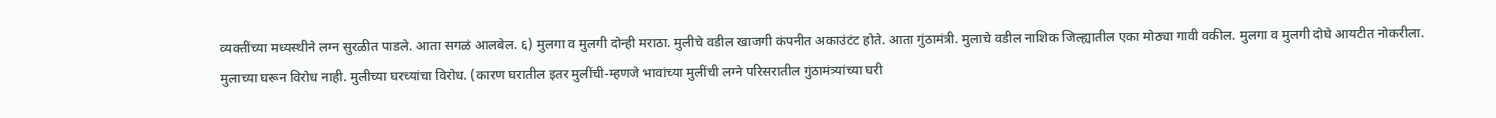व्यक्तींच्या मध्यस्थीने लग्न सुरळीत पाडले. आता सगळं आलबेल. ६) मुलगा व मुलगी दोन्ही मराठा. मुलीचे वडील खाजगी कंपनीत अकाउंटंट होते. आता गुंठामंत्री. मुलाचे वडील नाशिक जिल्ह्यातील एका मोठ्या गावी वकील. मुलगा व मुलगी दोघे आयटीत नोकरीला. मुलाच्या घरून विरोध नाही. मुलीच्या घरच्यांचा विरोध. (कारण घरातील इतर मुलींची-म्हणजे भावांच्या मुलींची लग्ने परिसरातील गुंठामंत्र्यांच्या घरी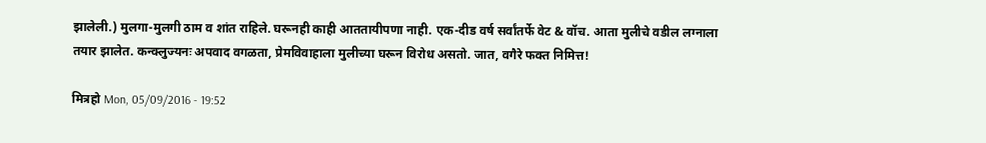झालेली.) मुलगा-मुलगी ठाम व शांत राहिले. घरूनही काही आततायीपणा नाही. एक-दीड वर्ष सर्वांतर्फे वेट & वॉच. आता मुलीचे वडील लग्नाला तयार झालेत. कन्क्लुज्यनः अपवाद वगळता, प्रेमविवाहाला मुलीच्या घरून विरोध असतो. जात, वगैरे फक्त निमित्त!

मित्रहो Mon, 05/09/2016 - 19:52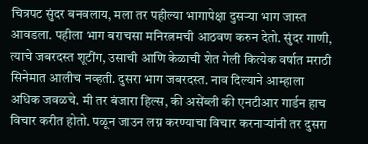चित्रपट सुंदर बनवलाय, मला तर पहील्या भागापेक्षा दुसऱ्या भाग जास्त आवडला. पहीला भाग बराचसा मनिरत्नमची आठवण करुन देतो. सुंदर गाणी, त्याचे जबरदस्त शूटींग, उसाची आणि केळाची शेत गेली कित्येक वर्षात मराठी सिनेमात आलीच नव्हती. दुसरा भाग जबरदस्त. नाव दिल्याने आम्हाला अधिक जवळचे. मी तर बंजारा हिल्स, की असेंब्ली की एनटीआर गार्डन हाच विचार करीत होतो. पळून जाउन लग्न करण्याचा विचार करनाऱ्यांनी तर दुसरा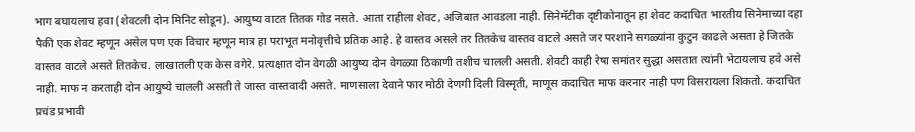भाग बघायलाच हवा (शेवटली दोन मिनिट सोडून). आयुष्य वाटत तितक गोड नसते. आता राहीला शेवट, अजिबात आवडला नाही. सिनेमॅटीक दृष्टीकोनातून हा शेवट कदाचित भारतीय सिनेमाच्या दहा पैकी एक शेवट म्हणून असेल पण एक विचार म्हणून मात्र हा पराभूत मनोवृत्तीचे प्रतिक आहे. हे वास्तव असले तर तितकेच वास्तव वाटले असते जर परशाने सगळ्यांना कुटुन काढले असता हे जितके वास्तव वाटले असते तितकेच. लाखातली एक केस वगेरे. प्रत्यक्षात दोन वेगळी आयुष्य दोन वेगळ्या ठिकाणी तशीच चालली असती. शेवटी काही रेषा समांतर सुद्धा असतात त्यांनी भेटायलाच हवे असे नाही. माफ न करताही दोन आयुष्ये चालली असती ते जास्त वास्तवादी असते. माणसाला देवाने फार मोठी देणगी दिली विस्मृती, माणूस कदाचित माफ करनार नाही पण विसरायला शिकतो. कदाचित प्रचंड प्रभावी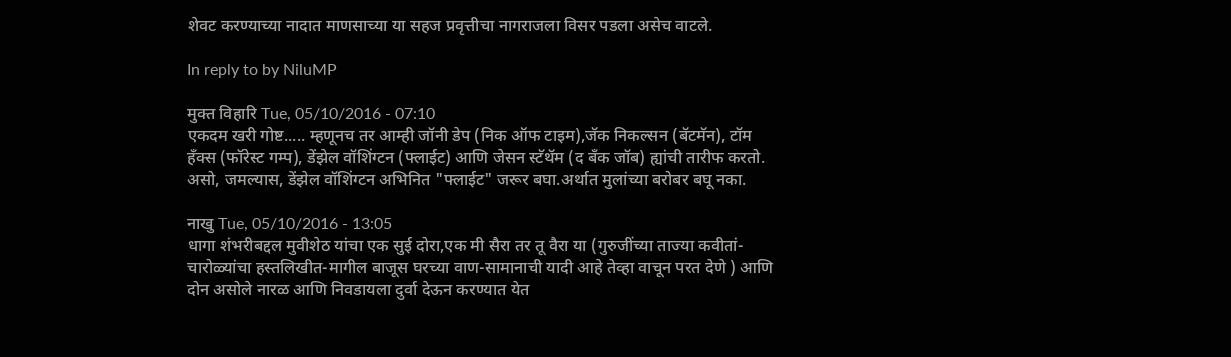शेवट करण्याच्या नादात माणसाच्या या सहज प्रवृत्तीचा नागराजला विसर पडला असेच वाटले.

In reply to by NiluMP

मुक्त विहारि Tue, 05/10/2016 - 07:10
एकदम खरी गोष्ट..... म्हणूनच तर आम्ही जॉनी डेप (निक ऑफ टाइम),जॅक निकल्सन (बॅटमॅन), टॉम हँक्स (फॉरेस्ट गम्प), डेंझेल वॉशिंग्टन (फ्लाईट) आणि जेसन स्टॅथॅम (द बँक जॉब) ह्यांची तारीफ करतो. असो, जमल्यास, डेंझेल वॉशिंग्टन अभिनित "फ्लाईट" जरूर बघा.अर्थात मुलांच्या बरोबर बघू नका.

नाखु Tue, 05/10/2016 - 13:05
धागा शंभरीबद्दल मुवीशेठ यांचा एक सुई दोरा,एक मी सैरा तर तू वैरा या (गुरुजींच्या ताज्या कवीतां-चारोळ्यांचा हस्तलिखीत-मागील बाजूस घरच्या वाण-सामानाची यादी आहे तेव्हा वाचून परत देणे ) आणि दोन असोले नारळ आणि निवडायला दुर्वा देऊन करण्यात येत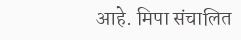आहे. मिपा संचालित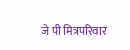जे पी मित्रपरिवार